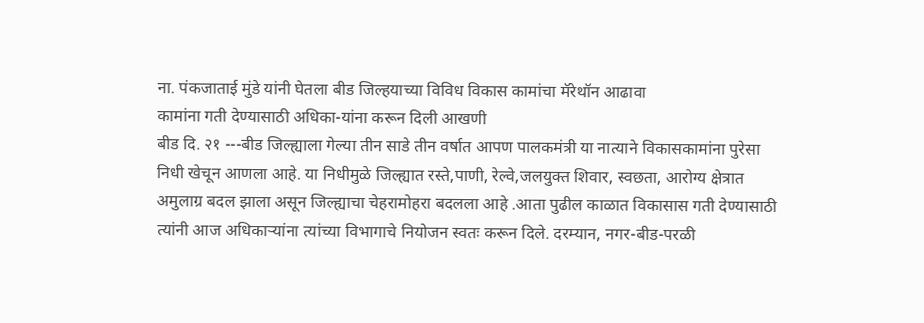ना. पंकजाताई मुंडे यांनी घेतला बीड जिल्हयाच्या विविध विकास कामांचा मॅरेथॉन आढावा
कामांना गती देण्यासाठी अधिका-यांना करून दिली आखणी
बीड दि. २१ ---बीड जिल्ह्याला गेल्या तीन साडे तीन वर्षात आपण पालकमंत्री या नात्याने विकासकामांना पुरेसा निधी खेचून आणला आहे. या निधीमुळे जिल्ह्यात रस्ते,पाणी, रेल्वे,जलयुक्त शिवार, स्वछता, आरोग्य क्षेत्रात अमुलाग्र बदल झाला असून जिल्ह्याचा चेहरामोहरा बदलला आहे .आता पुढील काळात विकासास गती देण्यासाठी त्यांनी आज अधिकाऱ्यांना त्यांच्या विभागाचे नियोजन स्वतः करून दिले. दरम्यान, नगर-बीड-परळी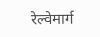रेल्वेमार्ग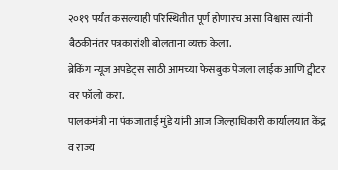२०१९ पर्यंत कसल्याही परिस्थितीत पूर्ण होणारच असा विश्वास त्यांनी बैठकीनंतर पत्रकारांशी बोलताना व्यक्त केला.
ब्रेकिंग न्यूज अपडेट्स साठी आमच्या फेसबुक पेजला लाईक आणि ट्वीटर वर फॉलो करा.
पालकमंत्री ना पंकजाताई मुंडे यांनी आज जिल्हाधिकारी कार्यालयात केंद्र व राज्य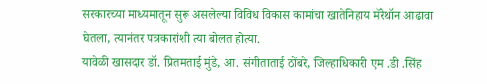सरकारच्या माध्यमातून सुरू असलेल्या विविध विकास कामांचा खातेनिहाय मॅरेथॉन आढावा घेतला, त्यानंतर पत्रकारांशी त्या बोलत होत्या.
यावेळी खासदार डॉ. प्रितमताई मुंडे, आ. संगीताताई ठोंबरे, जिल्हाधिकारी एम .डी .सिंह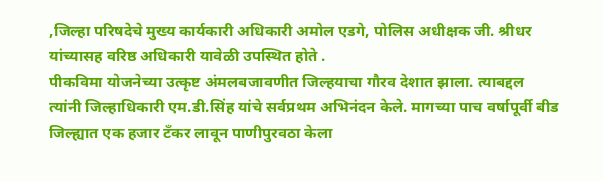,जिल्हा परिषदेचे मुख्य कार्यकारी अधिकारी अमोल एडगे, पोलिस अधीक्षक जी. श्रीधर यांच्यासह वरिष्ठ अधिकारी यावेळी उपस्थित होते .
पीकविमा योजनेच्या उत्कृष्ट अंमलबजावणीत जिल्हयाचा गौरव देशात झाला. त्याबद्दल त्यांनी जिल्हाधिकारी एम.डी.सिंह यांचे सर्वप्रथम अभिनंदन केले. मागच्या पाच वर्षापूर्वी बीड जिल्ह्यात एक हजार टँकर लावून पाणीपुरवठा केला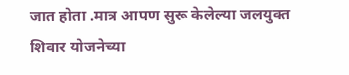जात होता .मात्र आपण सुरू केलेल्या जलयुक्त शिवार योजनेच्या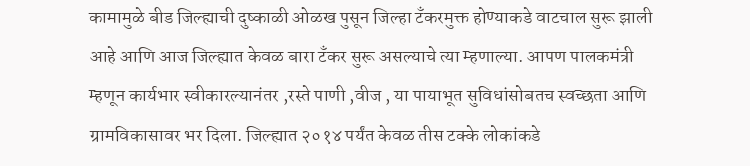कामामुळे बीड जिल्ह्याची दुष्काळी ओळख पुसून जिल्हा टँकरमुक्त होण्याकडे वाटचाल सुरू झाली आहे आणि आज जिल्ह्यात केवळ बारा टँकर सुरू असल्याचे त्या म्हणाल्या. आपण पालकमंत्री म्हणून कार्यभार स्वीकारल्यानंतर ,रस्ते पाणी ,वीज , या पायाभूत सुविधांसोबतच स्वच्छता आणि ग्रामविकासावर भर दिला. जिल्ह्यात २०१४ पर्यंत केवळ तीस टक्के लोकांकडे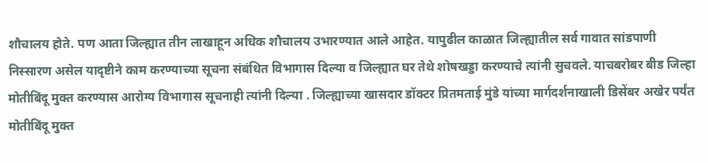शौचालय होते. पण आता जिल्ह्यात तीन लाखाहून अधिक शौचालय उभारण्यात आले आहेत. यापुढील काळात जिल्ह्यातील सर्व गावात सांडपाणी निस्सारण असेल यादृष्टीने काम करण्याच्या सूचना संबंधित विभागास दिल्या व जिल्ह्यात घर तेथे शोषखड्डा करण्याचे त्यांनी सुचवले. याचबरोबर बीड जिल्हा मोतीबिंदू मुक्त करण्यास आरोग्य विभागास सूचनाही त्यांनी दिल्या . जिल्ह्याच्या खासदार डॉक्टर प्रितमताई मुंडे यांच्या मार्गदर्शनाखाली डिसेंबर अखेर पर्यंत मोतीबिंदू मुक्त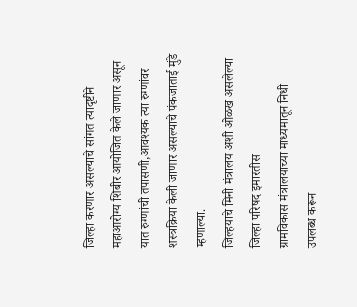जिल्हा करणार असल्याचे सांगत त्यादृष्टीने महाआरोग्य शिबीर आयोजित केले जाणार असून यात रुग्णांची तपासणी,आवश्यक त्या रुग्णांवर शस्त्रक्रिया केली जाणार असल्याचे पंकजाताई मुंडे म्हणाल्या.
जिल्हयाचे मिनी मंत्रालय अशी ओळख असलेल्या जिल्हा परिषद इमारतीस
ग्रामविकास मंत्रालयाच्या माध्यमातून निधी उपलब्ध करून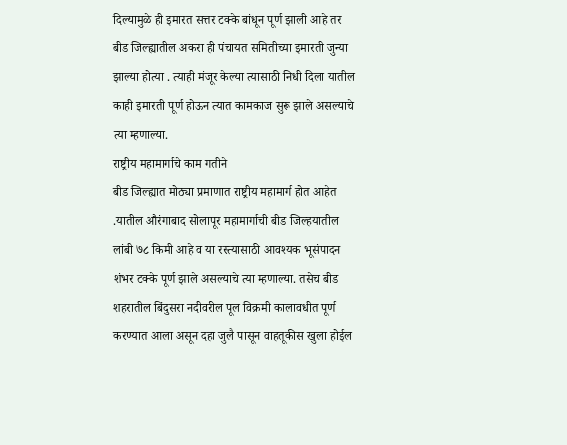दिल्यामुळे ही इमारत सत्तर टक्के बांधून पूर्ण झाली आहे तर बीड जिल्ह्यातील अकरा ही पंचायत समितीच्या इमारती जुन्या झाल्या होत्या . त्याही मंजूर केल्या त्यासाठी निधी दिला यातील काही इमारती पूर्ण होऊन त्यात कामकाज सुरू झाले असल्याचे त्या म्हणाल्या.
राष्ट्रीय महामार्गाचे काम गतीने
बीड जिल्ह्यात मोठ्या प्रमाणात राष्ट्रीय महामार्ग होत आहेत .यातील औरंगाबाद सोलापूर महामार्गाची बीड जिल्हयातील लांबी ७८ किमी आहे व या रस्त्यासाठी आवश्यक भूसंपादन शंभर टक्के पूर्ण झाले असल्याचे त्या म्हणाल्या. तसेच बीड शहरातील बिंदुसरा नदीवरील पूल विक्रमी कालावधीत पूर्ण करण्यात आला असून दहा जुलै पासून वाहतूकीस खुला होईल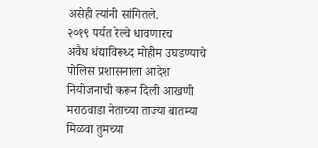असेही त्यांनी सांगितले.
२०१९ पर्यत रेल्वे धावणारच
अवैध धंद्याविरूध्द मोहीम उघडण्याचे पोलिस प्रशासनाला आदेश
नियोजनाची करून दिली आखणी
मराठवाडा नेताच्या ताज्या बातम्या मिळवा तुमच्या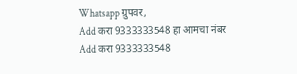Whatsapp ग्रुपवर,
Add करा 9333333548 हा आमचा नंबर
Add करा 9333333548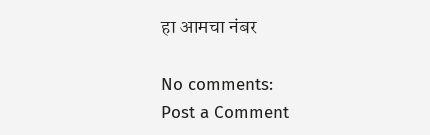हा आमचा नंबर

No comments:
Post a Comment